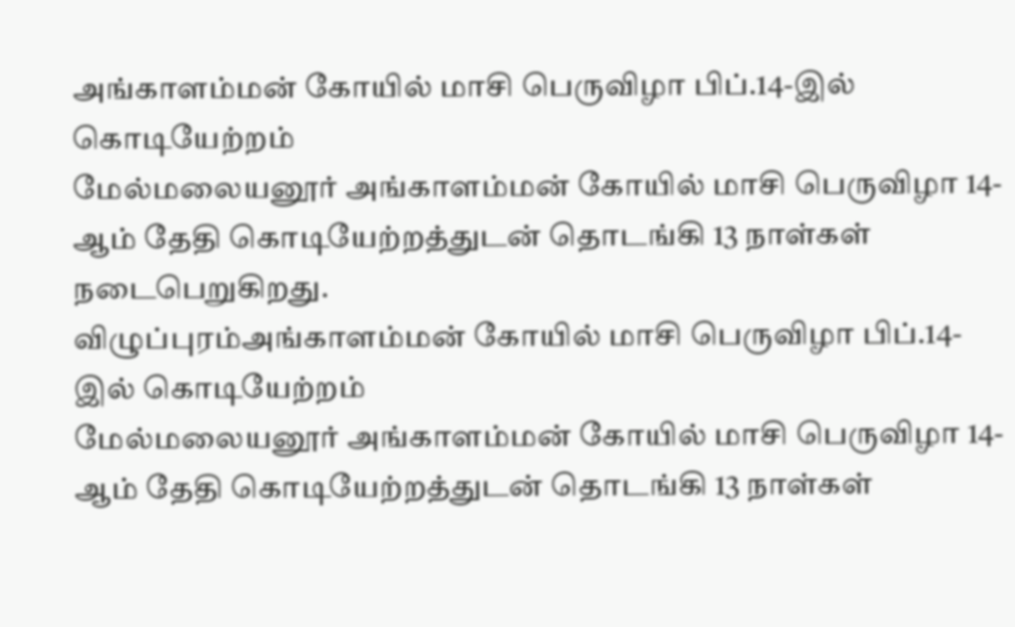அங்காளம்மன் கோயில் மாசி பெருவிழா பிப்.14-இல் கொடியேற்றம்
மேல்மலையனூர் அங்காளம்மன் கோயில் மாசி பெருவிழா 14-ஆம் தேதி கொடியேற்றத்துடன் தொடங்கி 13 நாள்கள் நடைபெறுகிறது.
விழுப்புரம்அங்காளம்மன் கோயில் மாசி பெருவிழா பிப்.14-இல் கொடியேற்றம்
மேல்மலையனூர் அங்காளம்மன் கோயில் மாசி பெருவிழா 14-ஆம் தேதி கொடியேற்றத்துடன் தொடங்கி 13 நாள்கள்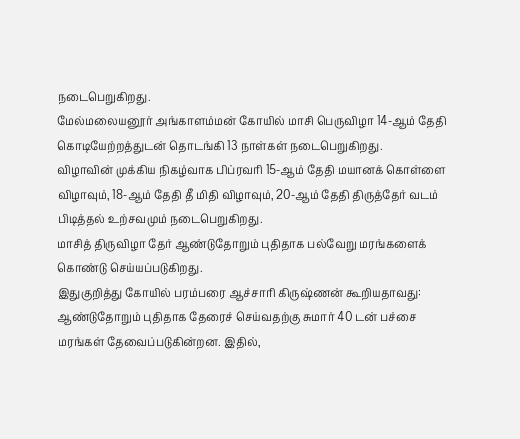நடைபெறுகிறது.
மேல்மலையனூர் அங்காளம்மன் கோயில் மாசி பெருவிழா 14-ஆம் தேதி கொடியேற்றத்துடன் தொடங்கி 13 நாள்கள் நடைபெறுகிறது.
விழாவின் முக்கிய நிகழ்வாக பிப்ரவரி 15-ஆம் தேதி மயானக் கொள்ளை விழாவும், 18-ஆம் தேதி தீ மிதி விழாவும், 20-ஆம் தேதி திருத்தேர் வடம் பிடித்தல் உற்சவமும் நடைபெறுகிறது.
மாசித் திருவிழா தேர் ஆண்டுதோறும் புதிதாக பல்வேறு மரங்களைக் கொண்டு செய்யப்படுகிறது.
இதுகுறித்து கோயில் பரம்பரை ஆச்சாரி கிருஷ்ணன் கூறியதாவது: ஆண்டுதோறும் புதிதாக தேரைச் செய்வதற்கு சுமார் 40 டன் பச்சை மரங்கள் தேவைப்படுகின்றன. இதில்,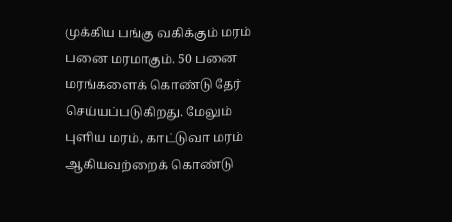முக்கிய பங்கு வகிக்கும் மரம் பனை மரமாகும். 50 பனை மரங்களைக் கொண்டு தேர் செய்யப்படுகிறது. மேலும் புளிய மரம், காட்டுவா மரம் ஆகியவற்றைக் கொண்டு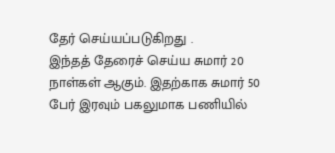தேர் செய்யப்படுகிறது .
இந்தத் தேரைச் செய்ய சுமார் 20 நாள்கள் ஆகும். இதற்காக சுமார் 50 பேர் இரவும் பகலுமாக பணியில்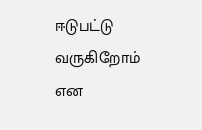ஈடுபட்டு வருகிறோம் என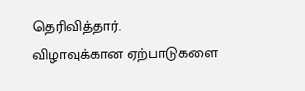தெரிவித்தார்.
விழாவுக்கான ஏற்பாடுகளை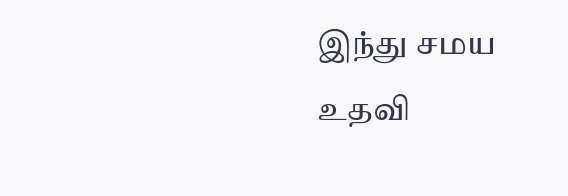இந்து சமய உதவி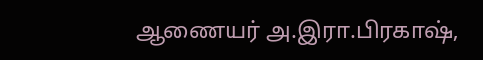ஆணையர் அ.இரா.பிரகாஷ்,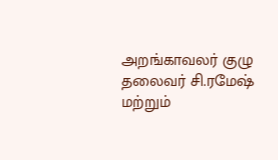அறங்காவலர் குழு தலைவர் சி.ரமேஷ் மற்றும்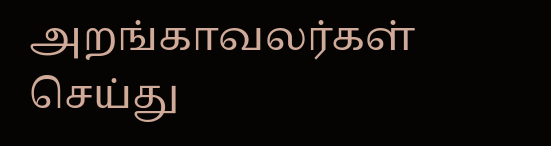அறங்காவலர்கள் செய்து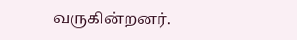வருகின்றனர்.